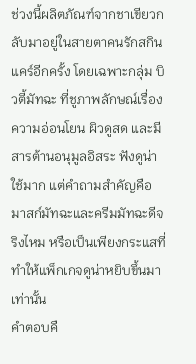ช่วงนี้ผลิตภัณฑ์จากชาเขียวกลับมาอยู่ในสายตาคนรักสกินแคร์อีกครั้ง โดยเฉพาะกลุ่ม บิวตี้มัทฉะ ที่ชูภาพลักษณ์เรื่องความอ่อนโยน ผิวดูสด และมีสารต้านอนุมูลอิสระ ฟังดูน่าใช้มาก แต่คำถามสำคัญคือ มาสก์มัทฉะและครีมมัทฉะดีจริงไหม หรือเป็นเพียงกระแสที่ทำให้แพ็กเกจดูน่าหยิบขึ้นมาเท่านั้น
คำตอบคื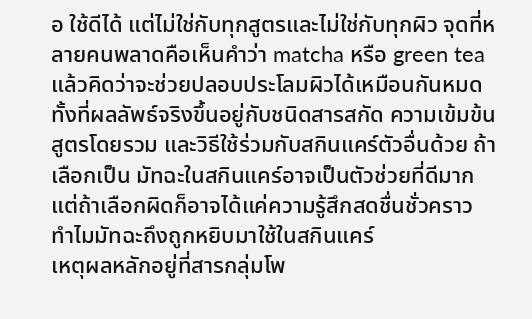อ ใช้ดีได้ แต่ไม่ใช่กับทุกสูตรและไม่ใช่กับทุกผิว จุดที่หลายคนพลาดคือเห็นคำว่า matcha หรือ green tea แล้วคิดว่าจะช่วยปลอบประโลมผิวได้เหมือนกันหมด ทั้งที่ผลลัพธ์จริงขึ้นอยู่กับชนิดสารสกัด ความเข้มข้น สูตรโดยรวม และวิธีใช้ร่วมกับสกินแคร์ตัวอื่นด้วย ถ้าเลือกเป็น มัทฉะในสกินแคร์อาจเป็นตัวช่วยที่ดีมาก แต่ถ้าเลือกผิดก็อาจได้แค่ความรู้สึกสดชื่นชั่วคราว
ทำไมมัทฉะถึงถูกหยิบมาใช้ในสกินแคร์
เหตุผลหลักอยู่ที่สารกลุ่มโพ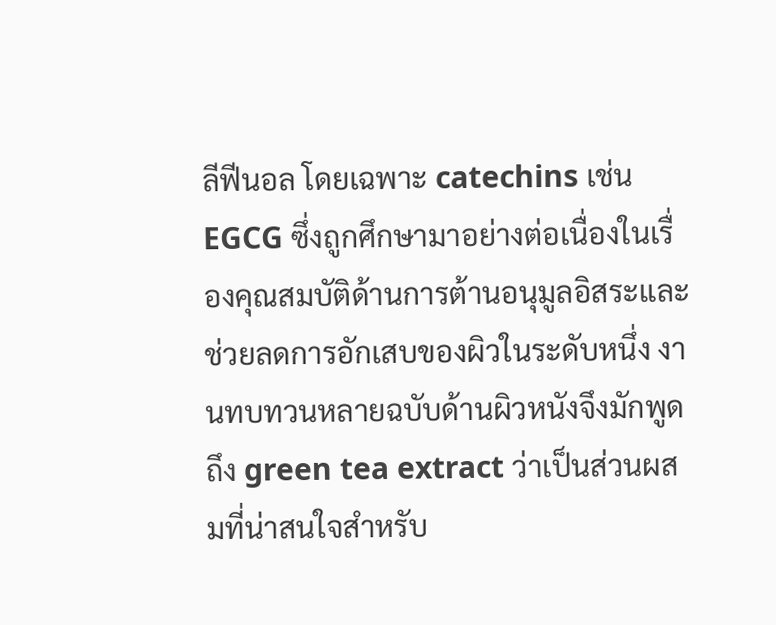ลีฟีนอล โดยเฉพาะ catechins เช่น EGCG ซึ่งถูกศึกษามาอย่างต่อเนื่องในเรื่องคุณสมบัติด้านการต้านอนุมูลอิสระและช่วยลดการอักเสบของผิวในระดับหนึ่ง งานทบทวนหลายฉบับด้านผิวหนังจึงมักพูดถึง green tea extract ว่าเป็นส่วนผสมที่น่าสนใจสำหรับ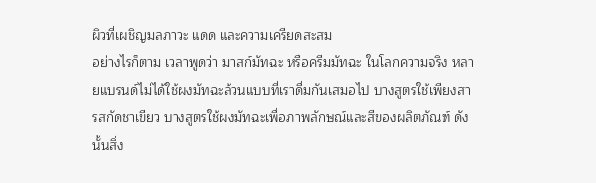ผิวที่เผชิญมลภาวะ แดด และความเครียดสะสม
อย่างไรก็ตาม เวลาพูดว่า มาสก์มัทฉะ หรือครีมมัทฉะ ในโลกความจริง หลายแบรนด์ไม่ได้ใช้ผงมัทฉะล้วนแบบที่เราดื่มกันเสมอไป บางสูตรใช้เพียงสารสกัดชาเขียว บางสูตรใช้ผงมัทฉะเพื่อภาพลักษณ์และสีของผลิตภัณฑ์ ดังนั้นสิ่ง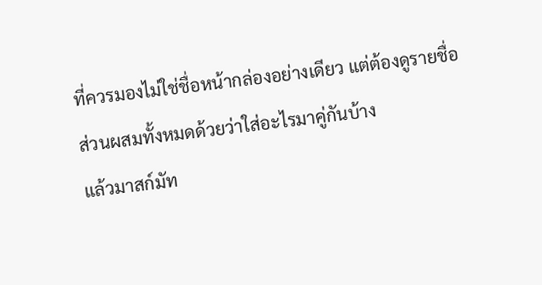ที่ควรมองไม่ใช่ชื่อหน้ากล่องอย่างเดียว แต่ต้องดูรายชื่อส่วนผสมทั้งหมดด้วยว่าใส่อะไรมาคู่กันบ้าง
แล้วมาสก์มัท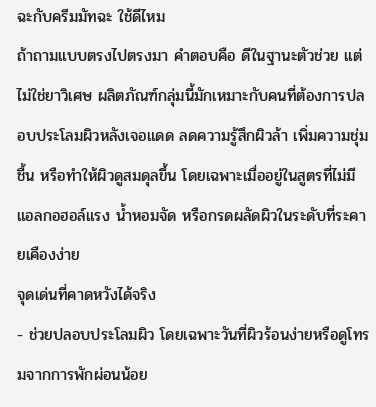ฉะกับครีมมัทฉะ ใช้ดีไหม
ถ้าถามแบบตรงไปตรงมา คำตอบคือ ดีในฐานะตัวช่วย แต่ ไม่ใช่ยาวิเศษ ผลิตภัณฑ์กลุ่มนี้มักเหมาะกับคนที่ต้องการปลอบประโลมผิวหลังเจอแดด ลดความรู้สึกผิวล้า เพิ่มความชุ่มชื้น หรือทำให้ผิวดูสมดุลขึ้น โดยเฉพาะเมื่ออยู่ในสูตรที่ไม่มีแอลกอฮอล์แรง น้ำหอมจัด หรือกรดผลัดผิวในระดับที่ระคายเคืองง่าย
จุดเด่นที่คาดหวังได้จริง
- ช่วยปลอบประโลมผิว โดยเฉพาะวันที่ผิวร้อนง่ายหรือดูโทรมจากการพักผ่อนน้อย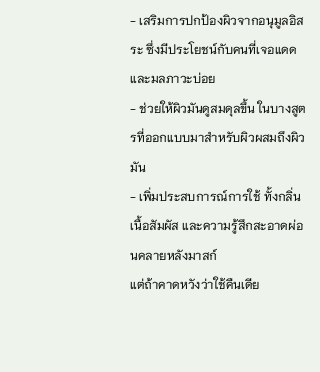- เสริมการปกป้องผิวจากอนุมูลอิสระ ซึ่งมีประโยชน์กับคนที่เจอแดดและมลภาวะบ่อย
- ช่วยให้ผิวมันดูสมดุลขึ้น ในบางสูตรที่ออกแบบมาสำหรับผิวผสมถึงผิวมัน
- เพิ่มประสบการณ์การใช้ ทั้งกลิ่น เนื้อสัมผัส และความรู้สึกสะอาดผ่อนคลายหลังมาสก์
แต่ถ้าคาดหวังว่าใช้คืนเดีย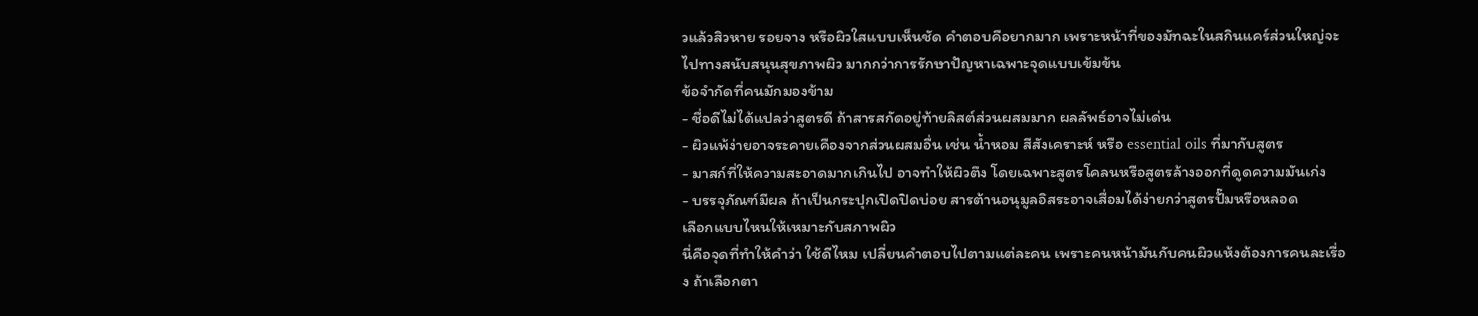วแล้วสิวหาย รอยจาง หรือผิวใสแบบเห็นชัด คำตอบคือยากมาก เพราะหน้าที่ของมัทฉะในสกินแคร์ส่วนใหญ่จะไปทางสนับสนุนสุขภาพผิว มากกว่าการรักษาปัญหาเฉพาะจุดแบบเข้มข้น
ข้อจำกัดที่คนมักมองข้าม
- ชื่อดีไม่ได้แปลว่าสูตรดี ถ้าสารสกัดอยู่ท้ายลิสต์ส่วนผสมมาก ผลลัพธ์อาจไม่เด่น
- ผิวแพ้ง่ายอาจระคายเคืองจากส่วนผสมอื่น เช่น น้ำหอม สีสังเคราะห์ หรือ essential oils ที่มากับสูตร
- มาสก์ที่ให้ความสะอาดมากเกินไป อาจทำให้ผิวตึง โดยเฉพาะสูตรโคลนหรือสูตรล้างออกที่ดูดความมันเก่ง
- บรรจุภัณฑ์มีผล ถ้าเป็นกระปุกเปิดปิดบ่อย สารต้านอนุมูลอิสระอาจเสื่อมได้ง่ายกว่าสูตรปั๊มหรือหลอด
เลือกแบบไหนให้เหมาะกับสภาพผิว
นี่คือจุดที่ทำให้คำว่า ใช้ดีไหม เปลี่ยนคำตอบไปตามแต่ละคน เพราะคนหน้ามันกับคนผิวแห้งต้องการคนละเรื่อง ถ้าเลือกตา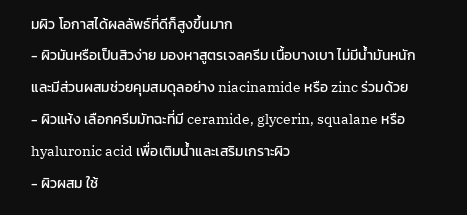มผิว โอกาสได้ผลลัพธ์ที่ดีก็สูงขึ้นมาก
- ผิวมันหรือเป็นสิวง่าย มองหาสูตรเจลครีม เนื้อบางเบา ไม่มีน้ำมันหนัก และมีส่วนผสมช่วยคุมสมดุลอย่าง niacinamide หรือ zinc ร่วมด้วย
- ผิวแห้ง เลือกครีมมัทฉะที่มี ceramide, glycerin, squalane หรือ hyaluronic acid เพื่อเติมน้ำและเสริมเกราะผิว
- ผิวผสม ใช้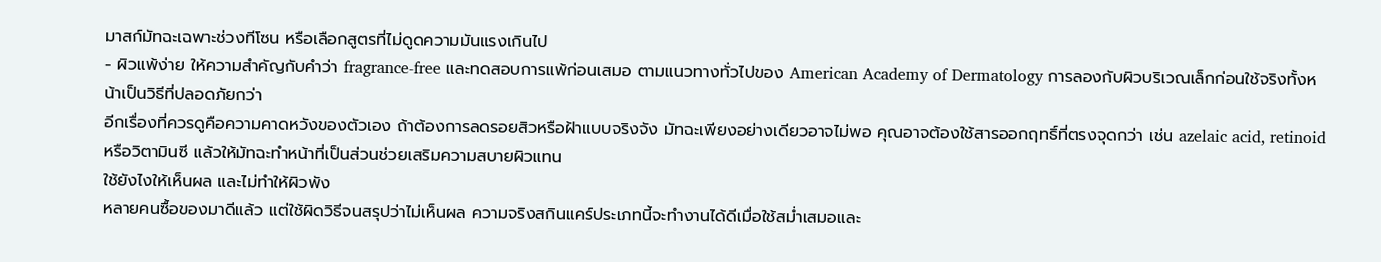มาสก์มัทฉะเฉพาะช่วงทีโซน หรือเลือกสูตรที่ไม่ดูดความมันแรงเกินไป
- ผิวแพ้ง่าย ให้ความสำคัญกับคำว่า fragrance-free และทดสอบการแพ้ก่อนเสมอ ตามแนวทางทั่วไปของ American Academy of Dermatology การลองกับผิวบริเวณเล็กก่อนใช้จริงทั้งหน้าเป็นวิธีที่ปลอดภัยกว่า
อีกเรื่องที่ควรดูคือความคาดหวังของตัวเอง ถ้าต้องการลดรอยสิวหรือฝ้าแบบจริงจัง มัทฉะเพียงอย่างเดียวอาจไม่พอ คุณอาจต้องใช้สารออกฤทธิ์ที่ตรงจุดกว่า เช่น azelaic acid, retinoid หรือวิตามินซี แล้วให้มัทฉะทำหน้าที่เป็นส่วนช่วยเสริมความสบายผิวแทน
ใช้ยังไงให้เห็นผล และไม่ทำให้ผิวพัง
หลายคนซื้อของมาดีแล้ว แต่ใช้ผิดวิธีจนสรุปว่าไม่เห็นผล ความจริงสกินแคร์ประเภทนี้จะทำงานได้ดีเมื่อใช้สม่ำเสมอและ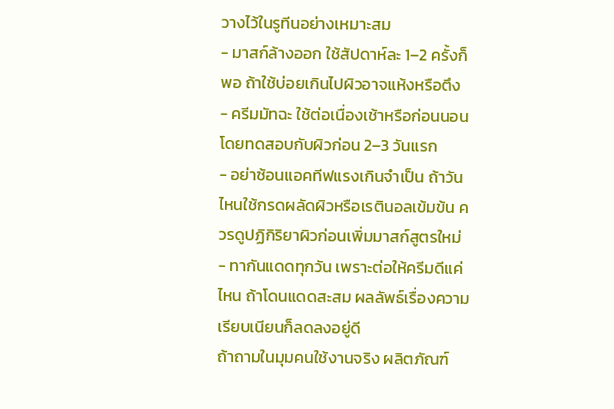วางไว้ในรูทีนอย่างเหมาะสม
- มาสก์ล้างออก ใช้สัปดาห์ละ 1–2 ครั้งก็พอ ถ้าใช้บ่อยเกินไปผิวอาจแห้งหรือตึง
- ครีมมัทฉะ ใช้ต่อเนื่องเช้าหรือก่อนนอน โดยทดสอบกับผิวก่อน 2–3 วันแรก
- อย่าซ้อนแอคทีฟแรงเกินจำเป็น ถ้าวันไหนใช้กรดผลัดผิวหรือเรตินอลเข้มข้น ควรดูปฏิกิริยาผิวก่อนเพิ่มมาสก์สูตรใหม่
- ทากันแดดทุกวัน เพราะต่อให้ครีมดีแค่ไหน ถ้าโดนแดดสะสม ผลลัพธ์เรื่องความเรียบเนียนก็ลดลงอยู่ดี
ถ้าถามในมุมคนใช้งานจริง ผลิตภัณฑ์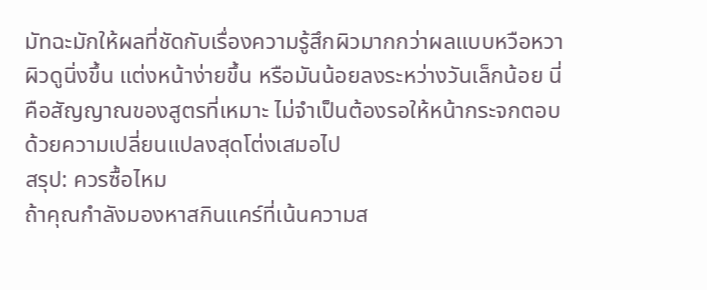มัทฉะมักให้ผลที่ชัดกับเรื่องความรู้สึกผิวมากกว่าผลแบบหวือหวา ผิวดูนิ่งขึ้น แต่งหน้าง่ายขึ้น หรือมันน้อยลงระหว่างวันเล็กน้อย นี่คือสัญญาณของสูตรที่เหมาะ ไม่จำเป็นต้องรอให้หน้ากระจกตอบด้วยความเปลี่ยนแปลงสุดโต่งเสมอไป
สรุป: ควรซื้อไหม
ถ้าคุณกำลังมองหาสกินแคร์ที่เน้นความส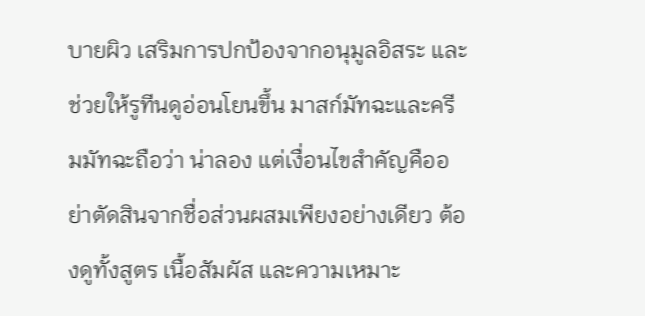บายผิว เสริมการปกป้องจากอนุมูลอิสระ และช่วยให้รูทีนดูอ่อนโยนขึ้น มาสก์มัทฉะและครีมมัทฉะถือว่า น่าลอง แต่เงื่อนไขสำคัญคืออย่าตัดสินจากชื่อส่วนผสมเพียงอย่างเดียว ต้องดูทั้งสูตร เนื้อสัมผัส และความเหมาะ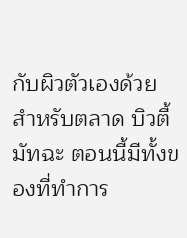กับผิวตัวเองด้วย สำหรับตลาด บิวตี้มัทฉะ ตอนนี้มีทั้งของที่ทำการ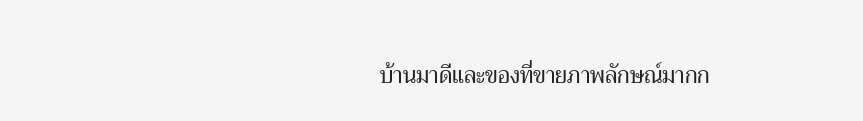บ้านมาดีและของที่ขายภาพลักษณ์มากก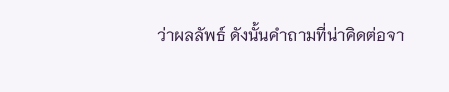ว่าผลลัพธ์ ดังนั้นคำถามที่น่าคิดต่อจา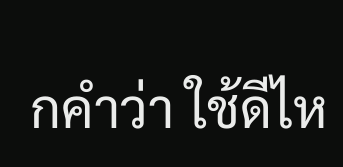กคำว่า ใช้ดีไห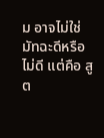ม อาจไม่ใช่ มัทฉะดีหรือไม่ดี แต่คือ สูต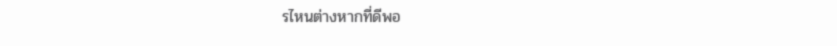รไหนต่างหากที่ดีพอ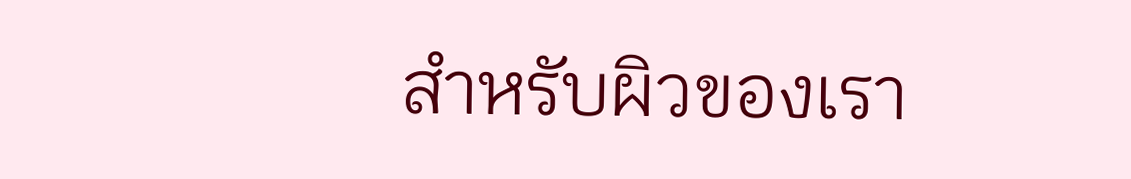สำหรับผิวของเรา